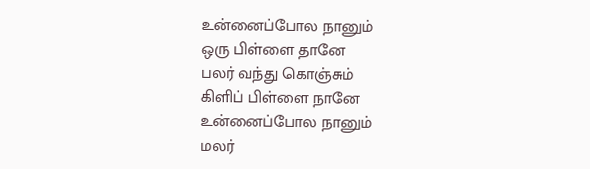உன்னைப்போல நானும்
ஒரு பிள்ளை தானே
பலர் வந்து கொஞ்சும்
கிளிப் பிள்ளை நானே
உன்னைப்போல நானும்
மலர்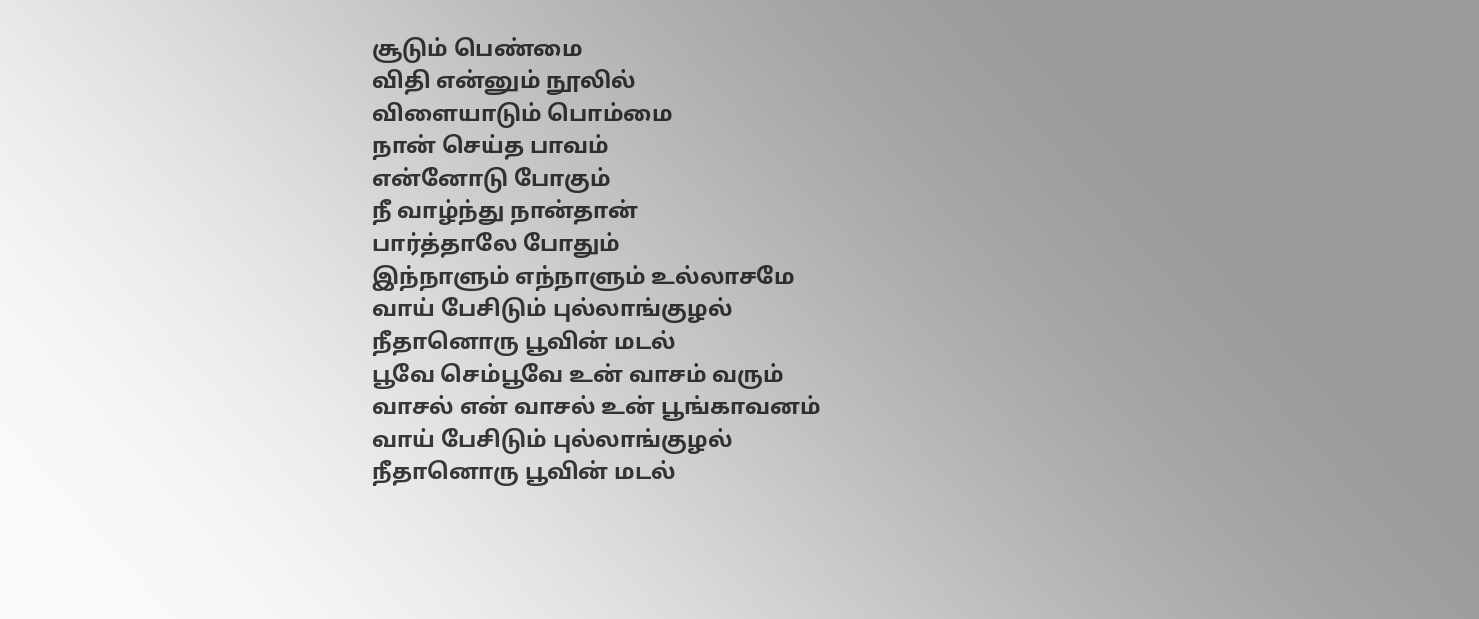சூடும் பெண்மை
விதி என்னும் நூலில்
விளையாடும் பொம்மை
நான் செய்த பாவம்
என்னோடு போகும்
நீ வாழ்ந்து நான்தான்
பார்த்தாலே போதும்
இந்நாளும் எந்நாளும் உல்லாசமே
வாய் பேசிடும் புல்லாங்குழல்
நீதானொரு பூவின் மடல்
பூவே செம்பூவே உன் வாசம் வரும்
வாசல் என் வாசல் உன் பூங்காவனம்
வாய் பேசிடும் புல்லாங்குழல்
நீதானொரு பூவின் மடல்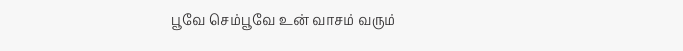பூவே செம்பூவே உன் வாசம் வரும்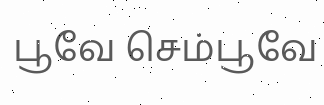பூவே செம்பூவே